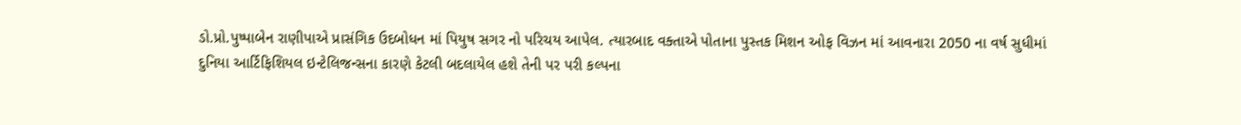ડો.પ્રો.પુષ્પાબેન રાણીપાએ પ્રાસંગિક ઉદબોધન માં પિયુષ સગર નો પરિચય આપેલ. ત્યારબાદ વક્તાએ પોતાના પુસ્તક મિશન ઓફ વિઝન માં આવનારા 2050 ના વર્ષ સુધીમાં દુનિયા આર્ટિફિશિયલ ઇન્ટેલિજન્સના કારણે કેટલી બદલાયેલ હશે તેની પર પરી કલ્પના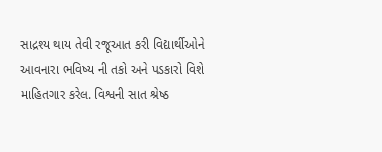સાદ્રશ્ય થાય તેવી રજૂઆત કરી વિદ્યાર્થીઓને આવનારા ભવિષ્ય ની તકો અને પડકારો વિશે માહિતગાર કરેલ. વિશ્વની સાત શ્રેષ્ઠ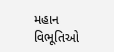મહાન વિભૂતિઓ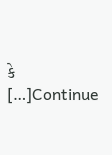કે […]Continue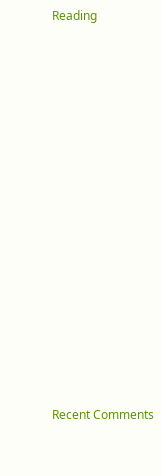Reading


















Recent Comments